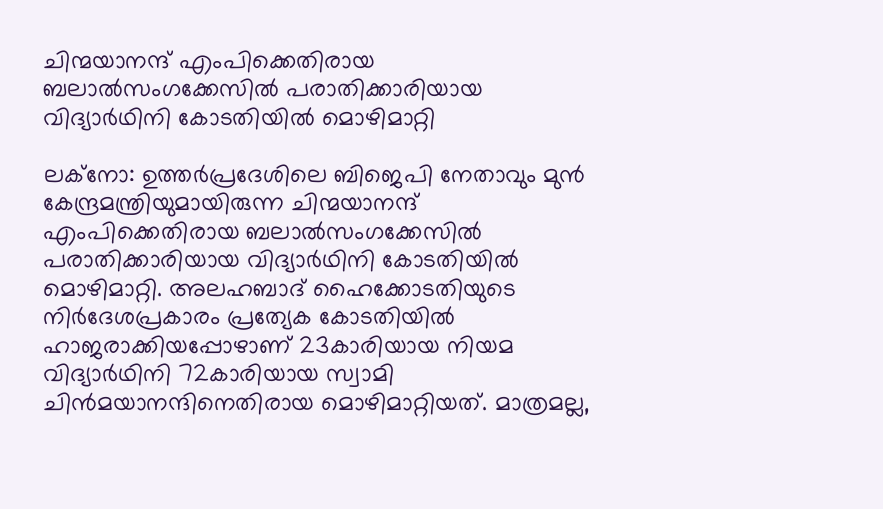ചിന്മയാനന്ദ് എംപിക്കെതിരായ ബലാല്‍സംഗക്കേസില്‍ പരാതിക്കാരിയായ വിദ്യാര്‍ഥിനി കോടതിയില്‍ മൊഴിമാറ്റി

ലക്നോ: ഉത്തര്‍പ്രദേശിലെ ബിജെപി നേതാവും മുന്‍ കേന്ദ്രമന്ത്രിയുമായിരുന്ന ചിന്മയാനന്ദ് എംപിക്കെതിരായ ബലാല്‍സംഗക്കേസില്‍ പരാതിക്കാരിയായ വിദ്യാര്‍ഥിനി കോടതിയില്‍ മൊഴിമാറ്റി. അലഹബാദ് ഹൈക്കോടതിയുടെ നിര്‍ദേശപ്രകാരം പ്രത്യേക കോടതിയില്‍ ഹാജരാക്കിയപ്പോഴാണ് 23കാരിയായ നിയമ വിദ്യാര്‍ഥിനി 72കാരിയായ സ്വാമി ചിന്‍മയാനന്ദിനെതിരായ മൊഴിമാറ്റിയത്. മാത്രമല്ല,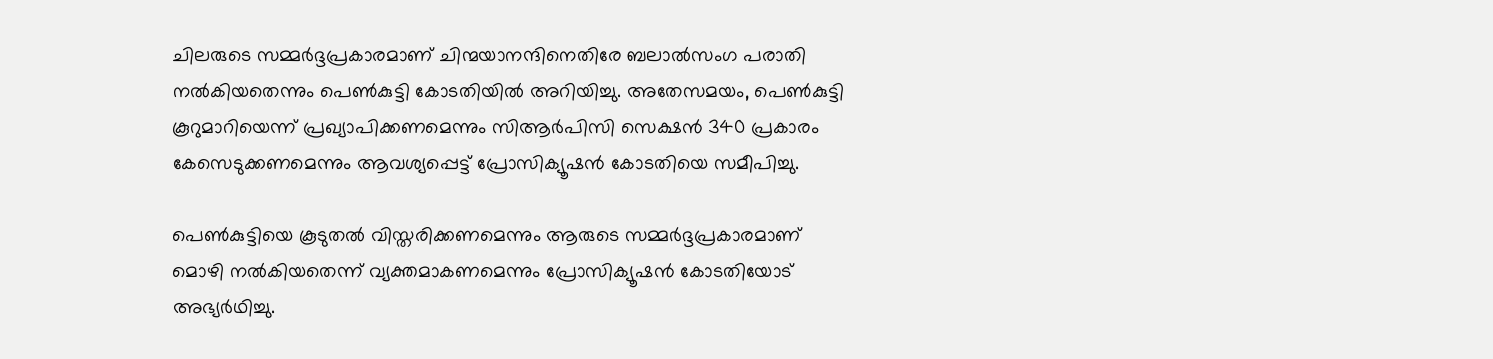ചിലരുടെ സമ്മര്‍ദ്ദപ്രകാരമാണ് ചിന്മയാനന്ദിനെതിരേ ബലാല്‍സംഗ പരാതി നല്‍കിയതെന്നും പെണ്‍കുട്ടി കോടതിയില്‍ അറിയിച്ചു. അതേസമയം, പെണ്‍കുട്ടി കൂറുമാറിയെന്ന് പ്രഖ്യാപിക്കണമെന്നും സിആര്‍പിസി സെക്ഷന്‍ 340 പ്രകാരം കേസെടുക്കണമെന്നും ആവശ്യപ്പെട്ട് പ്രോസിക്യൂഷന്‍ കോടതിയെ സമീപിച്ചു.

പെണ്‍കുട്ടിയെ കൂടുതല്‍ വിസ്തരിക്കണമെന്നും ആരുടെ സമ്മര്‍ദ്ദപ്രകാരമാണ് മൊഴി നല്‍കിയതെന്ന് വ്യക്തമാകണമെന്നും പ്രോസിക്യൂഷന്‍ കോടതിയോട് അഭ്യര്‍ഥിച്ചു.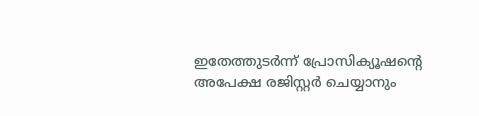ഇതേത്തുടര്‍ന്ന് പ്രോസിക്യൂഷന്റെ അപേക്ഷ രജിസ്റ്റര്‍ ചെയ്യാനും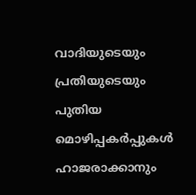വാദിയുടെയും പ്രതിയുടെയും പുതിയ മൊഴിപ്പകര്‍പ്പുകള്‍ ഹാജരാക്കാനും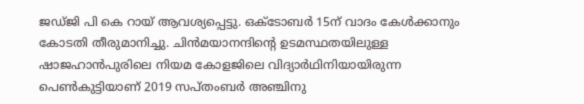ജഡ്ജി പി കെ റായ് ആവശ്യപ്പെട്ടു. ഒക്ടോബര്‍ 15ന് വാദം കേള്‍ക്കാനും കോടതി തീരുമാനിച്ചു. ചിന്‍മയാനന്ദിന്റെ ഉടമസ്ഥതയിലുള്ള ഷാജഹാന്‍പുരിലെ നിയമ കോളജിലെ വിദ്യാര്‍ഥിനിയായിരുന്ന പെണ്‍കുട്ടിയാണ് 2019 സപ്തംബര്‍ അഞ്ചിനു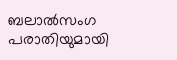ബലാല്‍സംഗ പരാതിയുമായി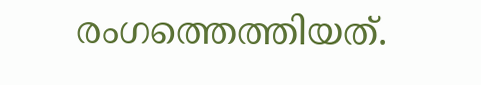രംഗത്തെത്തിയത്.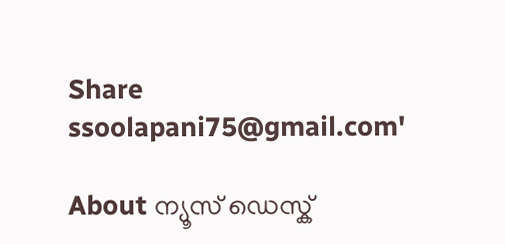Share
ssoolapani75@gmail.com'

About ന്യൂസ് ഡെസ്ക്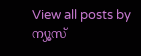View all posts by ന്യൂസ്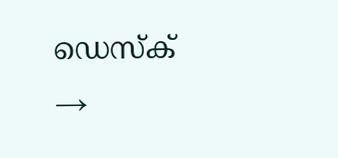ഡെസ്ക് →